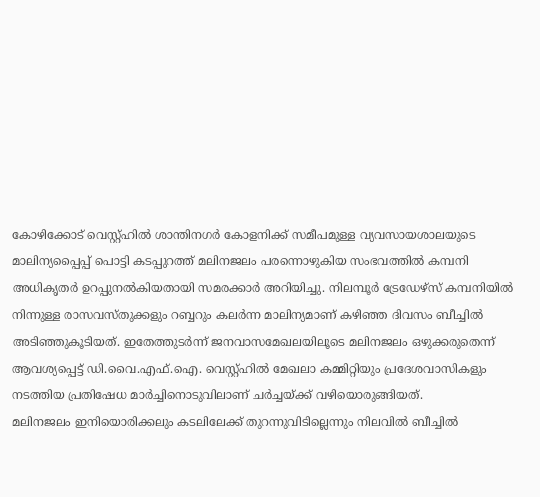കോഴിക്കോട് വെസ്റ്റ്ഹിൽ ശാന്തിനഗർ കോളനിക്ക് സമീപമുള്ള വ്യവസായശാലയുടെ മാലിന്യപ്പൈപ്പ് പൊട്ടി കടപ്പുറത്ത് മലിനജലം പരന്നൊഴുകിയ സംഭവത്തിൽ കമ്പനി അധികൃതർ ഉറപ്പുനൽകിയതായി സമരക്കാർ അറിയിച്ചു. നിലമ്പൂർ ട്രേഡേഴ്സ് കമ്പനിയിൽ നിന്നുള്ള രാസവസ്തുക്കളും റബ്ബറും കലർന്ന മാലിന്യമാണ് കഴിഞ്ഞ ദിവസം ബീച്ചിൽ അടിഞ്ഞുകൂടിയത്. ഇതേത്തുടർന്ന് ജനവാസമേഖലയിലൂടെ മലിനജലം ഒഴുക്കരുതെന്ന് ആവശ്യപ്പെട്ട് ഡി.വൈ.എഫ്.ഐ. വെസ്റ്റ്ഹിൽ മേഖലാ കമ്മിറ്റിയും പ്രദേശവാസികളും നടത്തിയ പ്രതിഷേധ മാർച്ചിനൊടുവിലാണ് ചർച്ചയ്ക്ക് വഴിയൊരുങ്ങിയത്.
മലിനജലം ഇനിയൊരിക്കലും കടലിലേക്ക് തുറന്നുവിടില്ലെന്നും നിലവിൽ ബീച്ചിൽ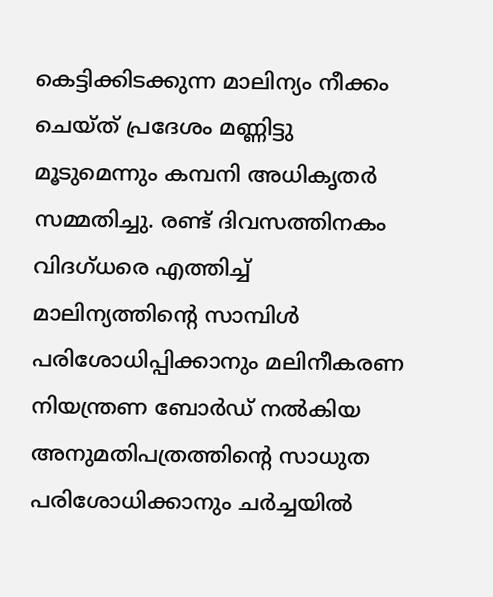കെട്ടിക്കിടക്കുന്ന മാലിന്യം നീക്കം ചെയ്ത് പ്രദേശം മണ്ണിട്ടു മൂടുമെന്നും കമ്പനി അധികൃതർ സമ്മതിച്ചു. രണ്ട് ദിവസത്തിനകം വിദഗ്ധരെ എത്തിച്ച് മാലിന്യത്തിന്റെ സാമ്പിൾ പരിശോധിപ്പിക്കാനും മലിനീകരണ നിയന്ത്രണ ബോർഡ് നൽകിയ അനുമതിപത്രത്തിന്റെ സാധുത പരിശോധിക്കാനും ചർച്ചയിൽ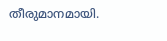തീരുമാനമായി.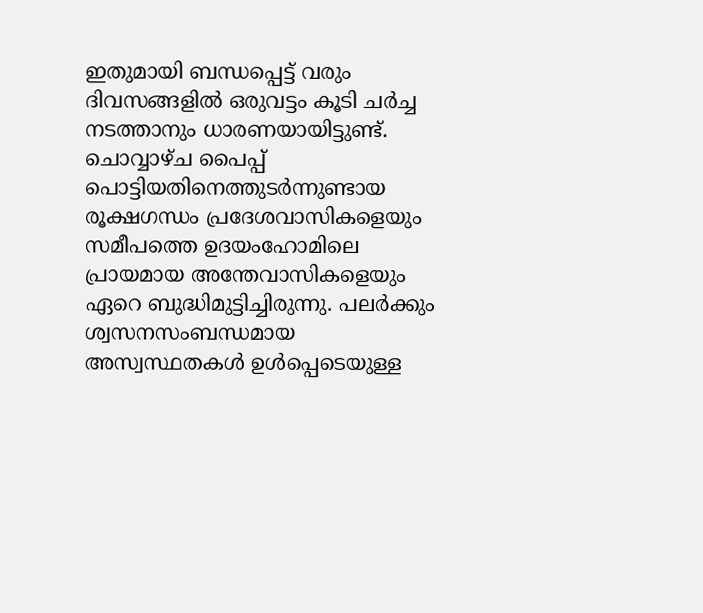ഇതുമായി ബന്ധപ്പെട്ട് വരും ദിവസങ്ങളിൽ ഒരുവട്ടം കൂടി ചർച്ച നടത്താനും ധാരണയായിട്ടുണ്ട്.
ചൊവ്വാഴ്ച പൈപ്പ് പൊട്ടിയതിനെത്തുടർന്നുണ്ടായ രൂക്ഷഗന്ധം പ്രദേശവാസികളെയും സമീപത്തെ ഉദയംഹോമിലെ പ്രായമായ അന്തേവാസികളെയും ഏറെ ബുദ്ധിമുട്ടിച്ചിരുന്നു. പലർക്കും ശ്വസനസംബന്ധമായ അസ്വസ്ഥതകൾ ഉൾപ്പെടെയുള്ള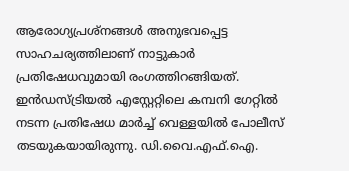ആരോഗ്യപ്രശ്നങ്ങൾ അനുഭവപ്പെട്ട സാഹചര്യത്തിലാണ് നാട്ടുകാർ പ്രതിഷേധവുമായി രംഗത്തിറങ്ങിയത്. ഇൻഡസ്ട്രിയൽ എസ്റ്റേറ്റിലെ കമ്പനി ഗേറ്റിൽ നടന്ന പ്രതിഷേധ മാർച്ച് വെള്ളയിൽ പോലീസ് തടയുകയായിരുന്നു. ഡി.വൈ.എഫ്.ഐ.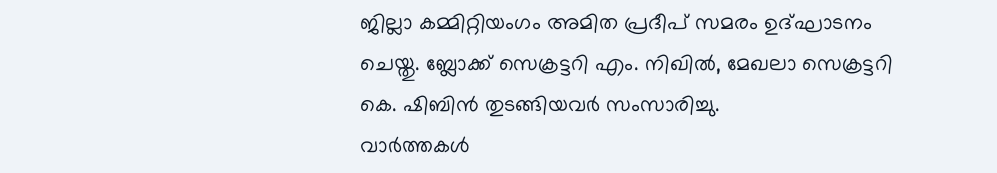ജില്ലാ കമ്മിറ്റിയംഗം അമിത പ്രദീപ് സമരം ഉദ്ഘാടനം ചെയ്തു. ബ്ലോക്ക് സെക്രട്ടറി എം. നിഖിൽ, മേഖലാ സെക്രട്ടറി കെ. ഷിബിൻ തുടങ്ങിയവർ സംസാരിച്ചു.
വാർത്തകൾ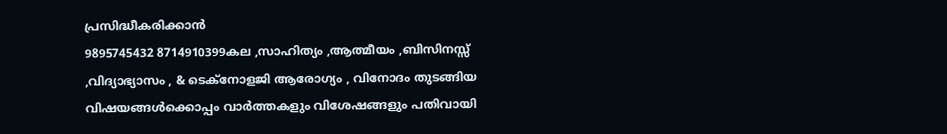പ്രസിദ്ധീകരിക്കാൻ
9895745432 8714910399കല ,സാഹിത്യം ,ആത്മീയം ,ബിസിനസ്സ് ,വിദ്യാഭ്യാസം , & ടെക്നോളജി ആരോഗ്യം , വിനോദം തുടങ്ങിയ വിഷയങ്ങൾക്കൊപ്പം വാർത്തകളും വിശേഷങ്ങളും പതിവായി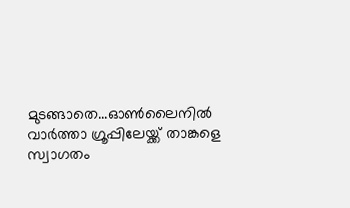മുടങ്ങാതെ...ഓൺലൈനിൽ വാർത്താ ഗ്രൂപ്പിലേയ്ക്ക് താങ്കളെ സ്വാഗതം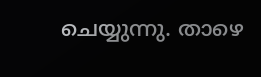ചെയ്യുന്നു. താഴെ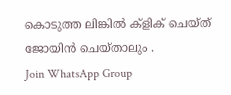കൊടുത്ത ലിങ്കിൽ ക്ളിക് ചെയ്ത് ജോയിൻ ചെയ്താലും .
Join WhatsApp Group